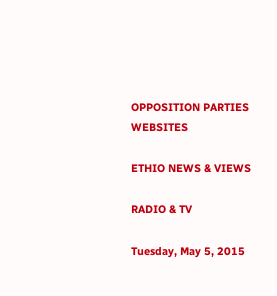OPPOSITION PARTIES WEBSITES

ETHIO NEWS & VIEWS

RADIO & TV

Tuesday, May 5, 2015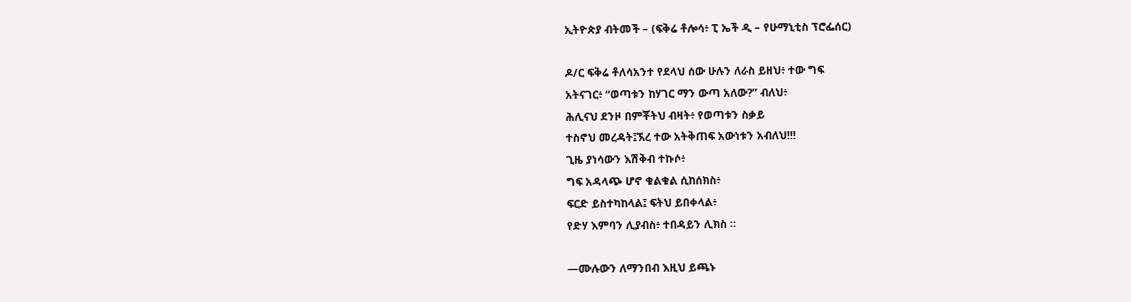ኢትዮጵያ ብትመች – (ፍቅሬ ቶሎሳ፥ ፒ ኤች ዲ – የሁማኒቲስ ፕሮፌሰር)

ዶ/ር ፍቅሬ ቶለሳአንተ የደላህ ሰው ሁሉን ለራስ ይዘህ፥ ተው ግፍ
አትናገር፥ “ወጣቱን ከሃገር ማን ውጣ አለው?” ብለህ፥
ሕሊናህ ደንዞ በምቾትህ ብዛት፥ የወጣቱን ስቃይ
ተስኖህ መረዳት፤ኧረ ተው አትቅጠፍ አውነቱን አብለህ!!!
ጊዜ ያነሳውን እሽቅብ ተኩሶ፥
ግፍ አዳላጭ ሆኖ ቁልቁል ሲከሰክስ፥
ፍርድ ይስተካከላል፤ ፍትህ ይበቀላል፥
የድሃ እምባን ሊያብስ፥ ተበዳይን ሊክስ ።

—ሙሉውን ለማንበብ እዚህ ይጫኑ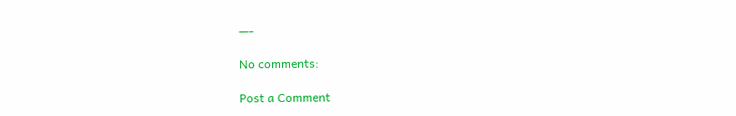—-

No comments:

Post a Comment